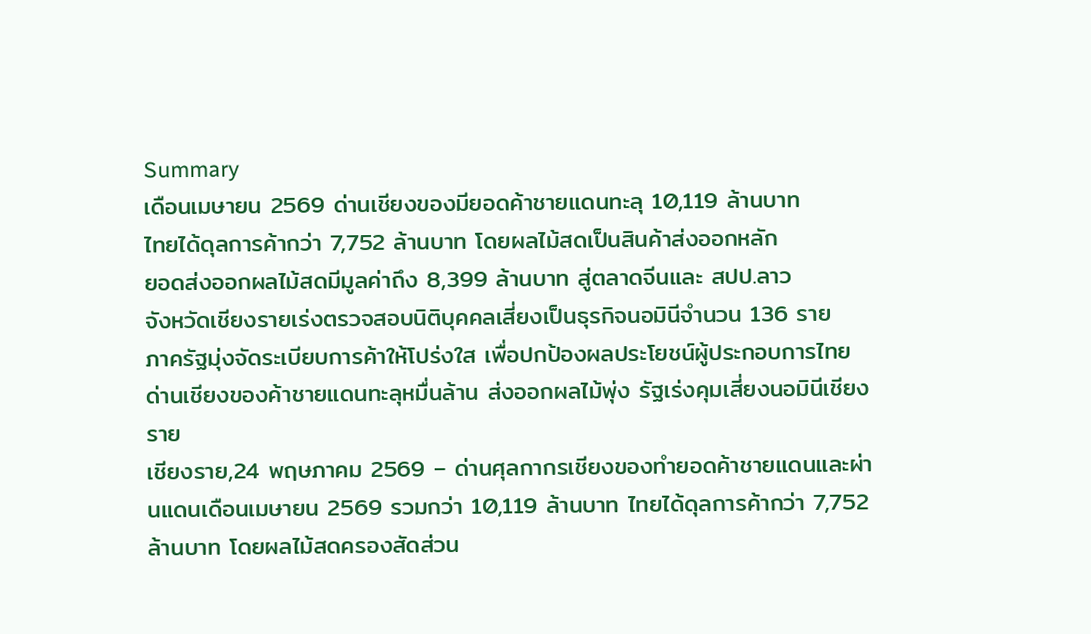Summary
เดือนเมษายน 2569 ด่านเชียงของมียอดค้าชายแดนทะลุ 10,119 ล้านบาท
ไทยได้ดุลการค้ากว่า 7,752 ล้านบาท โดยผลไม้สดเป็นสินค้าส่งออกหลัก
ยอดส่งออกผลไม้สดมีมูลค่าถึง 8,399 ล้านบาท สู่ตลาดจีนและ สปป.ลาว
จังหวัดเชียงรายเร่งตรวจสอบนิติบุคคลเสี่ยงเป็นธุรกิจนอมินีจำนวน 136 ราย
ภาครัฐมุ่งจัดระเบียบการค้าให้โปร่งใส เพื่อปกป้องผลประโยชน์ผู้ประกอบการไทย
ด่านเชียงของค้าชายแดนทะลุหมื่นล้าน ส่งออกผลไม้พุ่ง รัฐเร่งคุมเสี่ยงนอมินีเชียงราย
เชียงราย,24 พฤษภาคม 2569 – ด่านศุลกากรเชียงของทำยอดค้าชายแดนและผ่านแดนเดือนเมษายน 2569 รวมกว่า 10,119 ล้านบาท ไทยได้ดุลการค้ากว่า 7,752 ล้านบาท โดยผลไม้สดครองสัดส่วน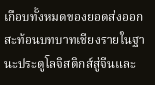เกือบทั้งหมดของยอดส่งออก สะท้อนบทบาทเชียงรายในฐานะประตูโลจิสติกส์สู่จีนและ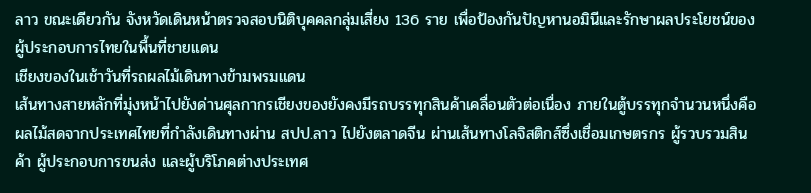ลาว ขณะเดียวกัน จังหวัดเดินหน้าตรวจสอบนิติบุคคลกลุ่มเสี่ยง 136 ราย เพื่อป้องกันปัญหานอมินีและรักษาผลประโยชน์ของผู้ประกอบการไทยในพื้นที่ชายแดน
เชียงของในเช้าวันที่รถผลไม้เดินทางข้ามพรมแดน
เส้นทางสายหลักที่มุ่งหน้าไปยังด่านศุลกากรเชียงของยังคงมีรถบรรทุกสินค้าเคลื่อนตัวต่อเนื่อง ภายในตู้บรรทุกจำนวนหนึ่งคือผลไม้สดจากประเทศไทยที่กำลังเดินทางผ่าน สปป.ลาว ไปยังตลาดจีน ผ่านเส้นทางโลจิสติกส์ซึ่งเชื่อมเกษตรกร ผู้รวบรวมสินค้า ผู้ประกอบการขนส่ง และผู้บริโภคต่างประเทศ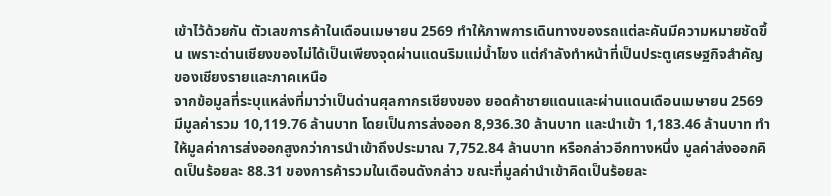เข้าไว้ด้วยกัน ตัวเลขการค้าในเดือนเมษายน 2569 ทำให้ภาพการเดินทางของรถแต่ละคันมีความหมายชัดขึ้น เพราะด่านเชียงของไม่ได้เป็นเพียงจุดผ่านแดนริมแม่น้ำโขง แต่กำลังทำหน้าที่เป็นประตูเศรษฐกิจสำคัญของเชียงรายและภาคเหนือ
จากข้อมูลที่ระบุแหล่งที่มาว่าเป็นด่านศุลกากรเชียงของ ยอดค้าชายแดนและผ่านแดนเดือนเมษายน 2569 มีมูลค่ารวม 10,119.76 ล้านบาท โดยเป็นการส่งออก 8,936.30 ล้านบาท และนำเข้า 1,183.46 ล้านบาท ทำให้มูลค่าการส่งออกสูงกว่าการนำเข้าถึงประมาณ 7,752.84 ล้านบาท หรือกล่าวอีกทางหนึ่ง มูลค่าส่งออกคิดเป็นร้อยละ 88.31 ของการค้ารวมในเดือนดังกล่าว ขณะที่มูลค่านำเข้าคิดเป็นร้อยละ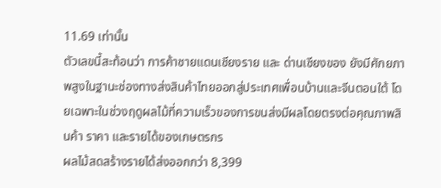11.69 เท่านั้น
ตัวเลขนี้สะท้อนว่า การค้าชายแดนเชียงราย และ ด่านเชียงของ ยังมีศักยภาพสูงในฐานะช่องทางส่งสินค้าไทยออกสู่ประเทศเพื่อนบ้านและจีนตอนใต้ โดยเฉพาะในช่วงฤดูผลไม้ที่ความเร็วของการขนส่งมีผลโดยตรงต่อคุณภาพสินค้า ราคา และรายได้ของเกษตรกร
ผลไม้สดสร้างรายได้ส่งออกกว่า 8,399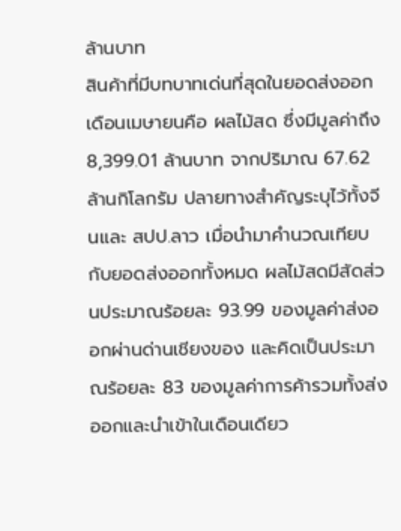ล้านบาท
สินค้าที่มีบทบาทเด่นที่สุดในยอดส่งออกเดือนเมษายนคือ ผลไม้สด ซึ่งมีมูลค่าถึง 8,399.01 ล้านบาท จากปริมาณ 67.62 ล้านกิโลกรัม ปลายทางสำคัญระบุไว้ทั้งจีนและ สปป.ลาว เมื่อนำมาคำนวณเทียบกับยอดส่งออกทั้งหมด ผลไม้สดมีสัดส่วนประมาณร้อยละ 93.99 ของมูลค่าส่งออกผ่านด่านเชียงของ และคิดเป็นประมาณร้อยละ 83 ของมูลค่าการค้ารวมทั้งส่งออกและนำเข้าในเดือนเดียว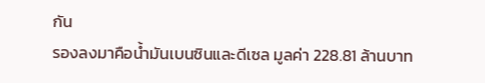กัน
รองลงมาคือน้ำมันเบนซินและดีเซล มูลค่า 228.81 ล้านบาท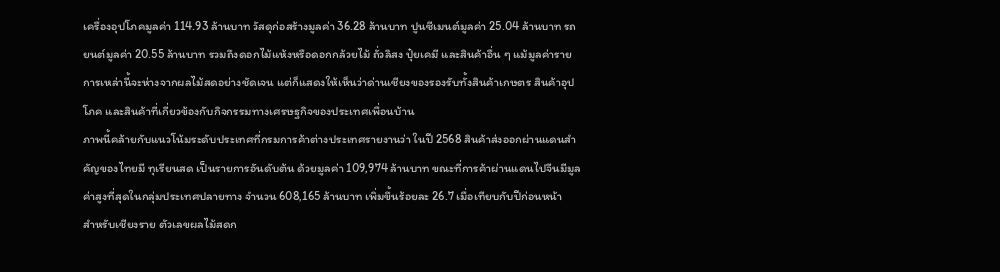เครื่องอุปโภคมูลค่า 114.93 ล้านบาท วัสดุก่อสร้างมูลค่า 36.28 ล้านบาท ปูนซีเมนต์มูลค่า 25.04 ล้านบาท รถยนต์มูลค่า 20.55 ล้านบาท รวมถึงดอกไม้แห้งหรือดอกกล้วยไม้ ถั่วลิสง ปุ๋ยเคมี และสินค้าอื่น ๆ แม้มูลค่ารายการเหล่านี้จะห่างจากผลไม้สดอย่างชัดเจน แต่ก็แสดงให้เห็นว่าด่านเชียงของรองรับทั้งสินค้าเกษตร สินค้าอุปโภค และสินค้าที่เกี่ยวข้องกับกิจกรรมทางเศรษฐกิจของประเทศเพื่อนบ้าน
ภาพนี้คล้ายกับแนวโน้มระดับประเทศที่กรมการค้าต่างประเทศรายงานว่า ในปี 2568 สินค้าส่งออกผ่านแดนสำคัญของไทยมี ทุเรียนสด เป็นรายการอันดับต้น ด้วยมูลค่า 109,974 ล้านบาท ขณะที่การค้าผ่านแดนไปจีนมีมูลค่าสูงที่สุดในกลุ่มประเทศปลายทาง จำนวน 608,165 ล้านบาท เพิ่มขึ้นร้อยละ 26.7 เมื่อเทียบกับปีก่อนหน้า
สำหรับเชียงราย ตัวเลขผลไม้สดก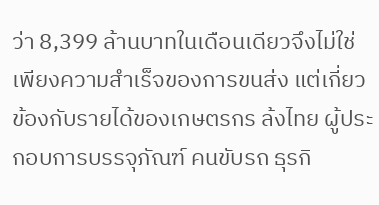ว่า 8,399 ล้านบาทในเดือนเดียวจึงไม่ใช่เพียงความสำเร็จของการขนส่ง แต่เกี่ยวข้องกับรายได้ของเกษตรกร ล้งไทย ผู้ประกอบการบรรจุภัณฑ์ คนขับรถ ธุรกิ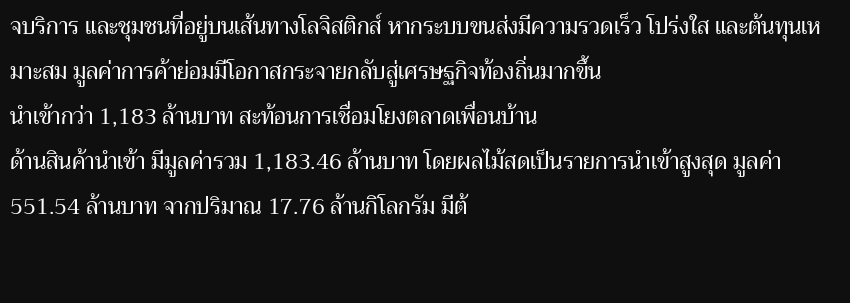จบริการ และชุมชนที่อยู่บนเส้นทางโลจิสติกส์ หากระบบขนส่งมีความรวดเร็ว โปร่งใส และต้นทุนเหมาะสม มูลค่าการค้าย่อมมีโอกาสกระจายกลับสู่เศรษฐกิจท้องถิ่นมากขึ้น
นำเข้ากว่า 1,183 ล้านบาท สะท้อนการเชื่อมโยงตลาดเพื่อนบ้าน
ด้านสินค้านำเข้า มีมูลค่ารวม 1,183.46 ล้านบาท โดยผลไม้สดเป็นรายการนำเข้าสูงสุด มูลค่า 551.54 ล้านบาท จากปริมาณ 17.76 ล้านกิโลกรัม มีต้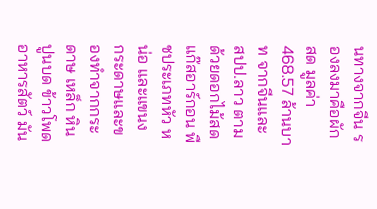นทางจากจีน รองลงมาคือผักสด มูลค่า 468.57 ล้านบาท จากจีนและ สปป.ลาว ตามด้วยดอกไม้สด แก๊สอาร์กอน พืชประเภทหัว หน่อ และแขนง กระดาษและของทำจากกระดาษ เหล็ก หินปูนบด ข้าวโพดอาหารสัตว์ มัน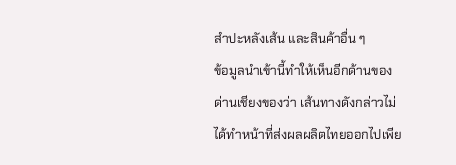สำปะหลังเส้น และสินค้าอื่น ๆ
ข้อมูลนำเข้านี้ทำให้เห็นอีกด้านของด่านเชียงของว่า เส้นทางดังกล่าวไม่ได้ทำหน้าที่ส่งผลผลิตไทยออกไปเพีย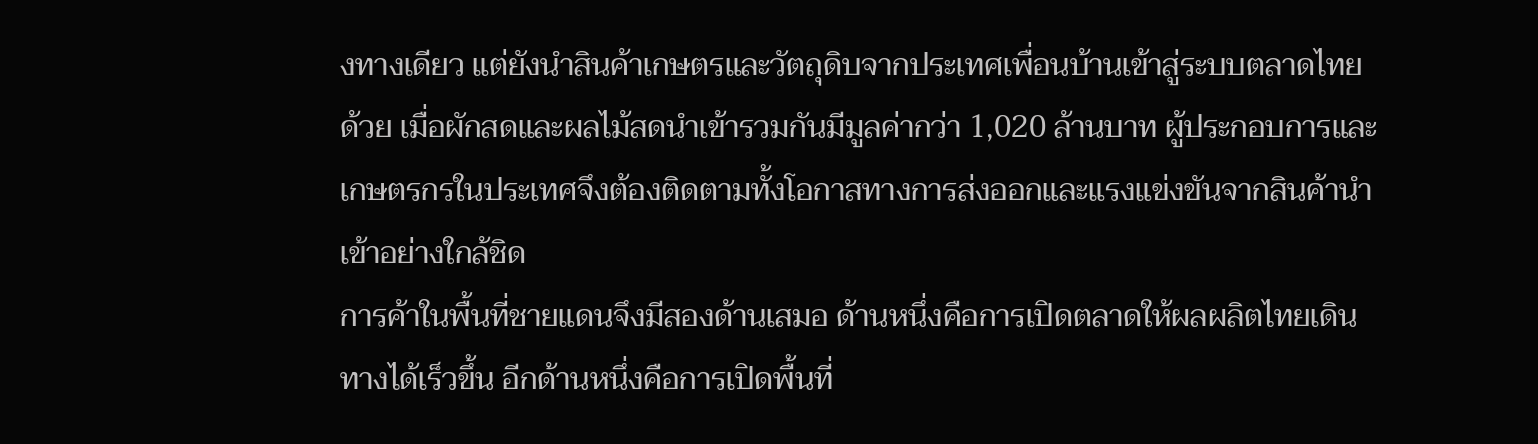งทางเดียว แต่ยังนำสินค้าเกษตรและวัตถุดิบจากประเทศเพื่อนบ้านเข้าสู่ระบบตลาดไทยด้วย เมื่อผักสดและผลไม้สดนำเข้ารวมกันมีมูลค่ากว่า 1,020 ล้านบาท ผู้ประกอบการและเกษตรกรในประเทศจึงต้องติดตามทั้งโอกาสทางการส่งออกและแรงแข่งขันจากสินค้านำเข้าอย่างใกล้ชิด
การค้าในพื้นที่ชายแดนจึงมีสองด้านเสมอ ด้านหนึ่งคือการเปิดตลาดให้ผลผลิตไทยเดินทางได้เร็วขึ้น อีกด้านหนึ่งคือการเปิดพื้นที่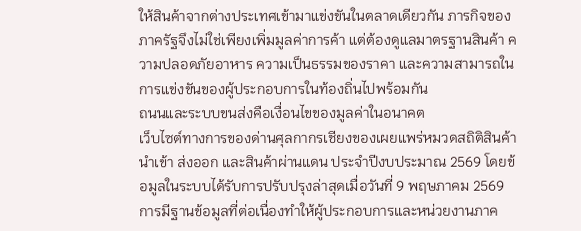ให้สินค้าจากต่างประเทศเข้ามาแข่งขันในตลาดเดียวกัน ภารกิจของภาครัฐจึงไม่ใช่เพียงเพิ่มมูลค่าการค้า แต่ต้องดูแลมาตรฐานสินค้า ความปลอดภัยอาหาร ความเป็นธรรมของราคา และความสามารถในการแข่งขันของผู้ประกอบการในท้องถิ่นไปพร้อมกัน
ถนนและระบบขนส่งคือเงื่อนไขของมูลค่าในอนาคต
เว็บไซต์ทางการของด่านศุลกากรเชียงของเผยแพร่หมวดสถิติสินค้านำเข้า ส่งออก และสินค้าผ่านแดน ประจำปีงบประมาณ 2569 โดยข้อมูลในระบบได้รับการปรับปรุงล่าสุดเมื่อวันที่ 9 พฤษภาคม 2569 การมีฐานข้อมูลที่ต่อเนื่องทำให้ผู้ประกอบการและหน่วยงานภาค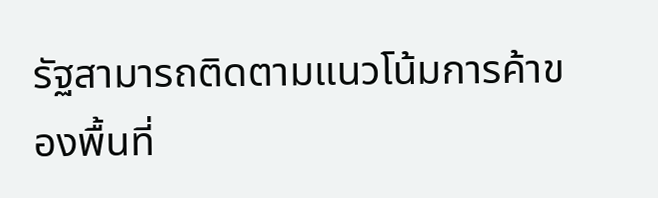รัฐสามารถติดตามแนวโน้มการค้าของพื้นที่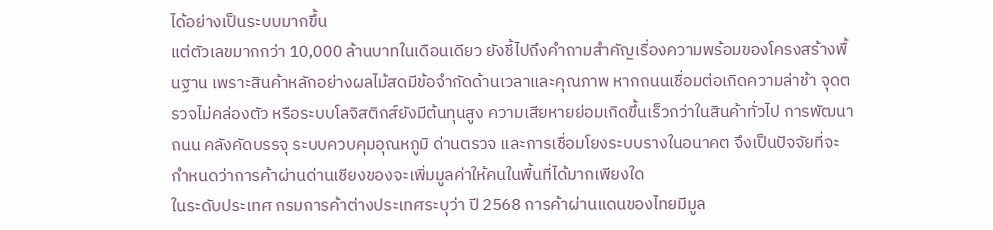ได้อย่างเป็นระบบมากขึ้น
แต่ตัวเลขมากกว่า 10,000 ล้านบาทในเดือนเดียว ยังชี้ไปถึงคำถามสำคัญเรื่องความพร้อมของโครงสร้างพื้นฐาน เพราะสินค้าหลักอย่างผลไม้สดมีข้อจำกัดด้านเวลาและคุณภาพ หากถนนเชื่อมต่อเกิดความล่าช้า จุดตรวจไม่คล่องตัว หรือระบบโลจิสติกส์ยังมีต้นทุนสูง ความเสียหายย่อมเกิดขึ้นเร็วกว่าในสินค้าทั่วไป การพัฒนาถนน คลังคัดบรรจุ ระบบควบคุมอุณหภูมิ ด่านตรวจ และการเชื่อมโยงระบบรางในอนาคต จึงเป็นปัจจัยที่จะกำหนดว่าการค้าผ่านด่านเชียงของจะเพิ่มมูลค่าให้คนในพื้นที่ได้มากเพียงใด
ในระดับประเทศ กรมการค้าต่างประเทศระบุว่า ปี 2568 การค้าผ่านแดนของไทยมีมูล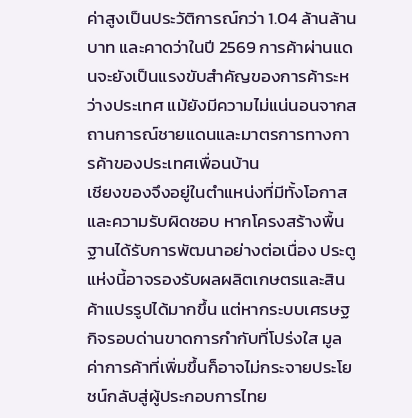ค่าสูงเป็นประวัติการณ์กว่า 1.04 ล้านล้านบาท และคาดว่าในปี 2569 การค้าผ่านแดนจะยังเป็นแรงขับสำคัญของการค้าระหว่างประเทศ แม้ยังมีความไม่แน่นอนจากสถานการณ์ชายแดนและมาตรการทางการค้าของประเทศเพื่อนบ้าน
เชียงของจึงอยู่ในตำแหน่งที่มีทั้งโอกาสและความรับผิดชอบ หากโครงสร้างพื้นฐานได้รับการพัฒนาอย่างต่อเนื่อง ประตูแห่งนี้อาจรองรับผลผลิตเกษตรและสินค้าแปรรูปได้มากขึ้น แต่หากระบบเศรษฐกิจรอบด่านขาดการกำกับที่โปร่งใส มูลค่าการค้าที่เพิ่มขึ้นก็อาจไม่กระจายประโยชน์กลับสู่ผู้ประกอบการไทย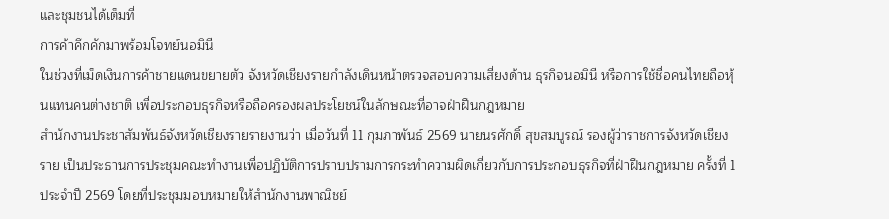และชุมชนได้เต็มที่
การค้าคึกคักมาพร้อมโจทย์นอมินี
ในช่วงที่เม็ดเงินการค้าชายแดนขยายตัว จังหวัดเชียงรายกำลังเดินหน้าตรวจสอบความเสี่ยงด้าน ธุรกิจนอมินี หรือการใช้ชื่อคนไทยถือหุ้นแทนคนต่างชาติ เพื่อประกอบธุรกิจหรือถือครองผลประโยชน์ในลักษณะที่อาจฝ่าฝืนกฎหมาย
สำนักงานประชาสัมพันธ์จังหวัดเชียงรายรายงานว่า เมื่อวันที่ 11 กุมภาพันธ์ 2569 นายนรศักดิ์ สุขสมบูรณ์ รองผู้ว่าราชการจังหวัดเชียงราย เป็นประธานการประชุมคณะทำงานเพื่อปฏิบัติการปราบปรามการกระทำความผิดเกี่ยวกับการประกอบธุรกิจที่ฝ่าฝืนกฎหมาย ครั้งที่ 1 ประจำปี 2569 โดยที่ประชุมมอบหมายให้สำนักงานพาณิชย์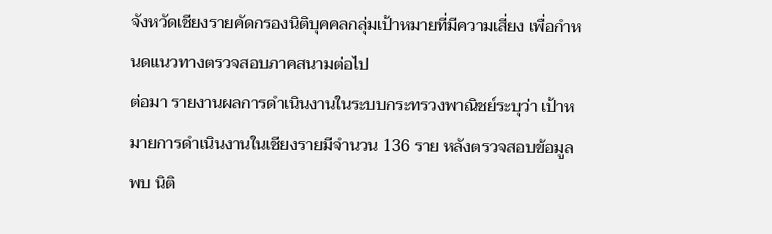จังหวัดเชียงรายคัดกรองนิติบุคคลกลุ่มเป้าหมายที่มีความเสี่ยง เพื่อกำหนดแนวทางตรวจสอบภาคสนามต่อไป
ต่อมา รายงานผลการดำเนินงานในระบบกระทรวงพาณิชย์ระบุว่า เป้าหมายการดำเนินงานในเชียงรายมีจำนวน 136 ราย หลังตรวจสอบข้อมูลพบ นิติ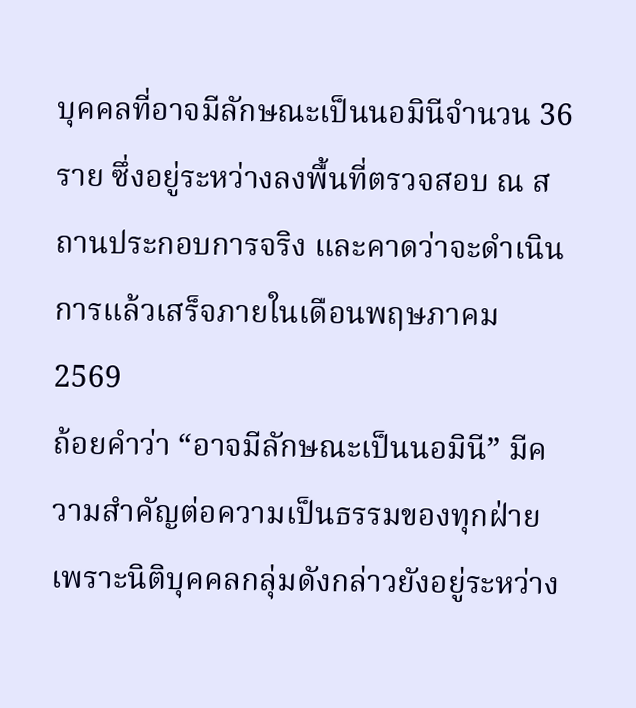บุคคลที่อาจมีลักษณะเป็นนอมินีจำนวน 36 ราย ซึ่งอยู่ระหว่างลงพื้นที่ตรวจสอบ ณ สถานประกอบการจริง และคาดว่าจะดำเนินการแล้วเสร็จภายในเดือนพฤษภาคม 2569
ถ้อยคำว่า “อาจมีลักษณะเป็นนอมินี” มีความสำคัญต่อความเป็นธรรมของทุกฝ่าย เพราะนิติบุคคลกลุ่มดังกล่าวยังอยู่ระหว่าง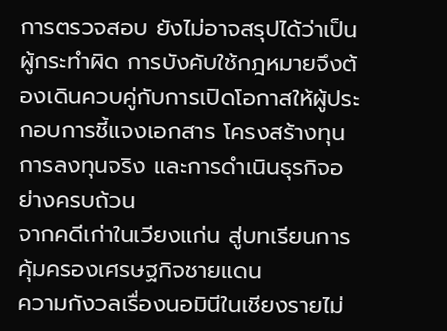การตรวจสอบ ยังไม่อาจสรุปได้ว่าเป็นผู้กระทำผิด การบังคับใช้กฎหมายจึงต้องเดินควบคู่กับการเปิดโอกาสให้ผู้ประกอบการชี้แจงเอกสาร โครงสร้างทุน การลงทุนจริง และการดำเนินธุรกิจอย่างครบถ้วน
จากคดีเก่าในเวียงแก่น สู่บทเรียนการคุ้มครองเศรษฐกิจชายแดน
ความกังวลเรื่องนอมินีในเชียงรายไม่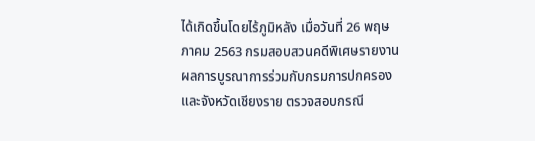ได้เกิดขึ้นโดยไร้ภูมิหลัง เมื่อวันที่ 26 พฤษภาคม 2563 กรมสอบสวนคดีพิเศษรายงานผลการบูรณาการร่วมกับกรมการปกครองและจังหวัดเชียงราย ตรวจสอบกรณี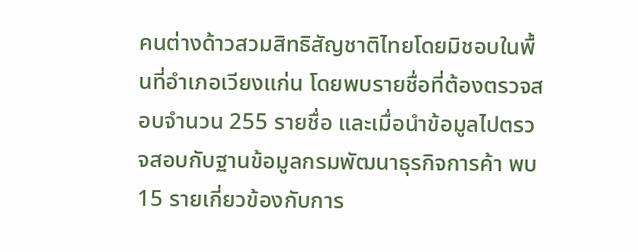คนต่างด้าวสวมสิทธิสัญชาติไทยโดยมิชอบในพื้นที่อำเภอเวียงแก่น โดยพบรายชื่อที่ต้องตรวจสอบจำนวน 255 รายชื่อ และเมื่อนำข้อมูลไปตรวจสอบกับฐานข้อมูลกรมพัฒนาธุรกิจการค้า พบ 15 รายเกี่ยวข้องกับการ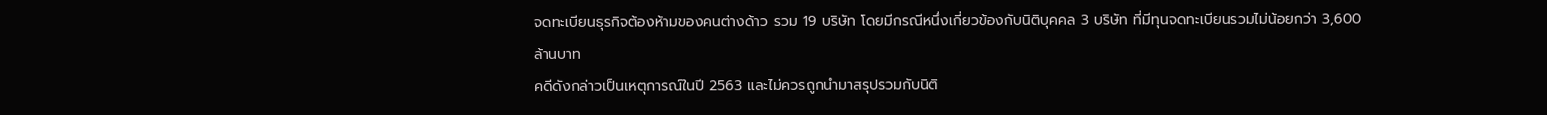จดทะเบียนธุรกิจต้องห้ามของคนต่างด้าว รวม 19 บริษัท โดยมีกรณีหนึ่งเกี่ยวข้องกับนิติบุคคล 3 บริษัท ที่มีทุนจดทะเบียนรวมไม่น้อยกว่า 3,600 ล้านบาท
คดีดังกล่าวเป็นเหตุการณ์ในปี 2563 และไม่ควรถูกนำมาสรุปรวมกับนิติ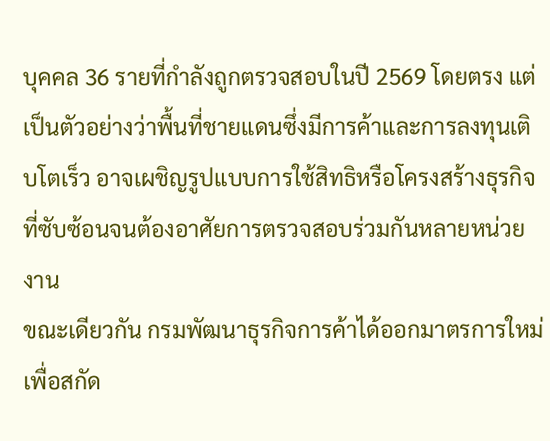บุคคล 36 รายที่กำลังถูกตรวจสอบในปี 2569 โดยตรง แต่เป็นตัวอย่างว่าพื้นที่ชายแดนซึ่งมีการค้าและการลงทุนเติบโตเร็ว อาจเผชิญรูปแบบการใช้สิทธิหรือโครงสร้างธุรกิจที่ซับซ้อนจนต้องอาศัยการตรวจสอบร่วมกันหลายหน่วยงาน
ขณะเดียวกัน กรมพัฒนาธุรกิจการค้าได้ออกมาตรการใหม่เพื่อสกัด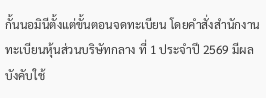กั้นนอมินีตั้งแต่ขั้นตอนจดทะเบียน โดยคำสั่งสำนักงานทะเบียนหุ้นส่วนบริษัทกลาง ที่ 1 ประจำปี 2569 มีผลบังคับใช้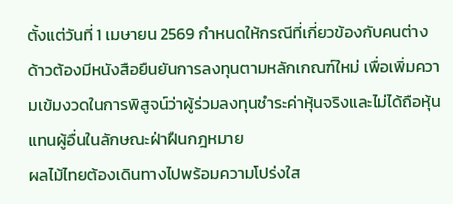ตั้งแต่วันที่ 1 เมษายน 2569 กำหนดให้กรณีที่เกี่ยวข้องกับคนต่างด้าวต้องมีหนังสือยืนยันการลงทุนตามหลักเกณฑ์ใหม่ เพื่อเพิ่มความเข้มงวดในการพิสูจน์ว่าผู้ร่วมลงทุนชำระค่าหุ้นจริงและไม่ได้ถือหุ้นแทนผู้อื่นในลักษณะฝ่าฝืนกฎหมาย
ผลไม้ไทยต้องเดินทางไปพร้อมความโปร่งใส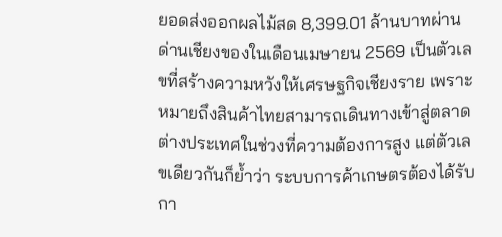ยอดส่งออกผลไม้สด 8,399.01 ล้านบาทผ่านด่านเชียงของในเดือนเมษายน 2569 เป็นตัวเลขที่สร้างความหวังให้เศรษฐกิจเชียงราย เพราะหมายถึงสินค้าไทยสามารถเดินทางเข้าสู่ตลาดต่างประเทศในช่วงที่ความต้องการสูง แต่ตัวเลขเดียวกันก็ย้ำว่า ระบบการค้าเกษตรต้องได้รับกา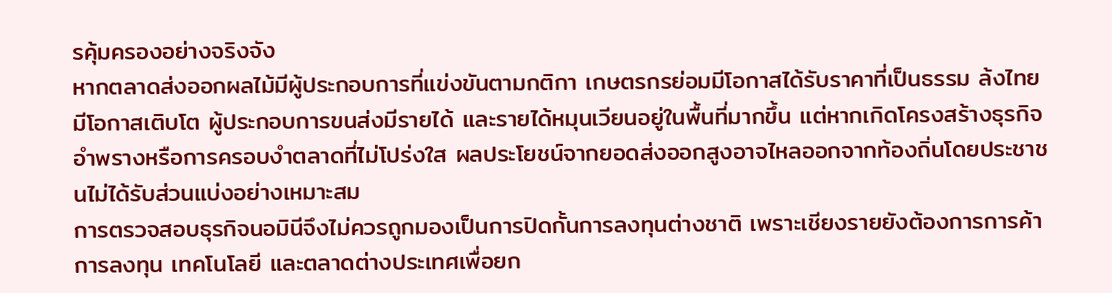รคุ้มครองอย่างจริงจัง
หากตลาดส่งออกผลไม้มีผู้ประกอบการที่แข่งขันตามกติกา เกษตรกรย่อมมีโอกาสได้รับราคาที่เป็นธรรม ล้งไทยมีโอกาสเติบโต ผู้ประกอบการขนส่งมีรายได้ และรายได้หมุนเวียนอยู่ในพื้นที่มากขึ้น แต่หากเกิดโครงสร้างธุรกิจอำพรางหรือการครอบงำตลาดที่ไม่โปร่งใส ผลประโยชน์จากยอดส่งออกสูงอาจไหลออกจากท้องถิ่นโดยประชาชนไม่ได้รับส่วนแบ่งอย่างเหมาะสม
การตรวจสอบธุรกิจนอมินีจึงไม่ควรถูกมองเป็นการปิดกั้นการลงทุนต่างชาติ เพราะเชียงรายยังต้องการการค้า การลงทุน เทคโนโลยี และตลาดต่างประเทศเพื่อยก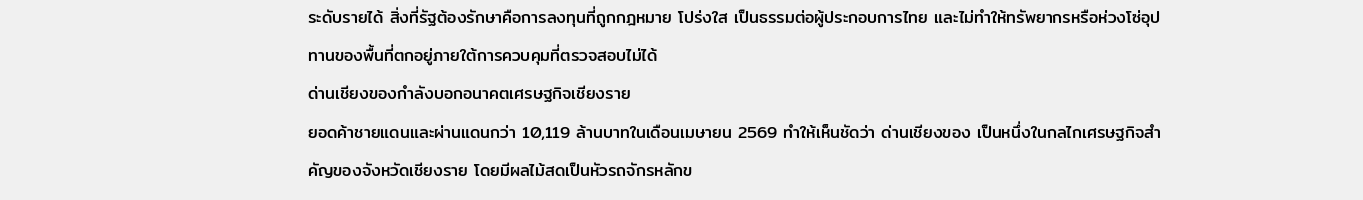ระดับรายได้ สิ่งที่รัฐต้องรักษาคือการลงทุนที่ถูกกฎหมาย โปร่งใส เป็นธรรมต่อผู้ประกอบการไทย และไม่ทำให้ทรัพยากรหรือห่วงโซ่อุปทานของพื้นที่ตกอยู่ภายใต้การควบคุมที่ตรวจสอบไม่ได้
ด่านเชียงของกำลังบอกอนาคตเศรษฐกิจเชียงราย
ยอดค้าชายแดนและผ่านแดนกว่า 10,119 ล้านบาทในเดือนเมษายน 2569 ทำให้เห็นชัดว่า ด่านเชียงของ เป็นหนึ่งในกลไกเศรษฐกิจสำคัญของจังหวัดเชียงราย โดยมีผลไม้สดเป็นหัวรถจักรหลักข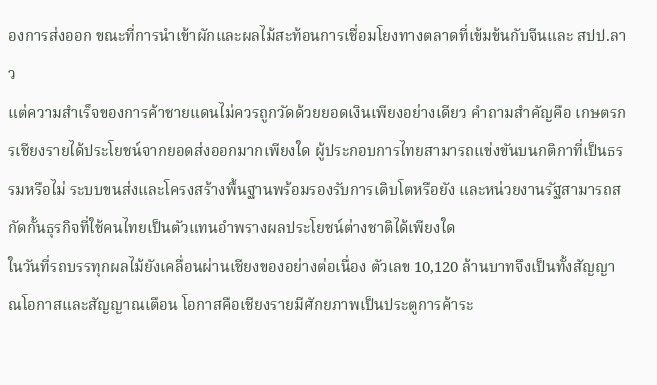องการส่งออก ขณะที่การนำเข้าผักและผลไม้สะท้อนการเชื่อมโยงทางตลาดที่เข้มข้นกับจีนและ สปป.ลาว
แต่ความสำเร็จของการค้าชายแดนไม่ควรถูกวัดด้วยยอดเงินเพียงอย่างเดียว คำถามสำคัญคือ เกษตรกรเชียงรายได้ประโยชน์จากยอดส่งออกมากเพียงใด ผู้ประกอบการไทยสามารถแข่งขันบนกติกาที่เป็นธรรมหรือไม่ ระบบขนส่งและโครงสร้างพื้นฐานพร้อมรองรับการเติบโตหรือยัง และหน่วยงานรัฐสามารถสกัดกั้นธุรกิจที่ใช้คนไทยเป็นตัวแทนอำพรางผลประโยชน์ต่างชาติได้เพียงใด
ในวันที่รถบรรทุกผลไม้ยังเคลื่อนผ่านเชียงของอย่างต่อเนื่อง ตัวเลข 10,120 ล้านบาทจึงเป็นทั้งสัญญาณโอกาสและสัญญาณเตือน โอกาสคือเชียงรายมีศักยภาพเป็นประตูการค้าระ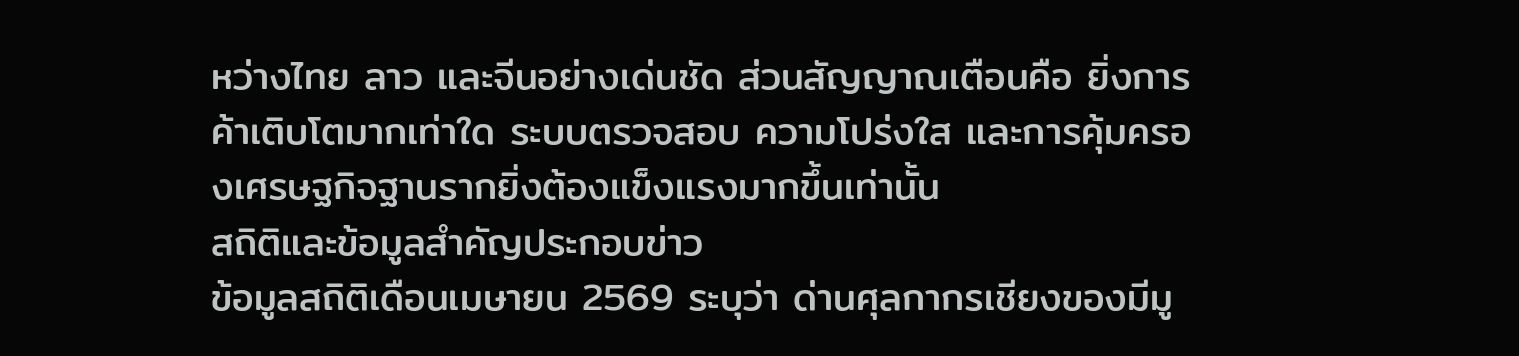หว่างไทย ลาว และจีนอย่างเด่นชัด ส่วนสัญญาณเตือนคือ ยิ่งการค้าเติบโตมากเท่าใด ระบบตรวจสอบ ความโปร่งใส และการคุ้มครองเศรษฐกิจฐานรากยิ่งต้องแข็งแรงมากขึ้นเท่านั้น
สถิติและข้อมูลสำคัญประกอบข่าว
ข้อมูลสถิติเดือนเมษายน 2569 ระบุว่า ด่านศุลกากรเชียงของมีมู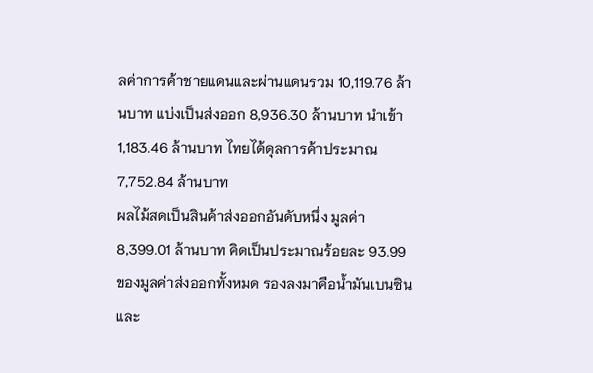ลค่าการค้าชายแดนและผ่านแดนรวม 10,119.76 ล้านบาท แบ่งเป็นส่งออก 8,936.30 ล้านบาท นำเข้า 1,183.46 ล้านบาท ไทยได้ดุลการค้าประมาณ 7,752.84 ล้านบาท
ผลไม้สดเป็นสินค้าส่งออกอันดับหนึ่ง มูลค่า 8,399.01 ล้านบาท คิดเป็นประมาณร้อยละ 93.99 ของมูลค่าส่งออกทั้งหมด รองลงมาคือน้ำมันเบนซินและ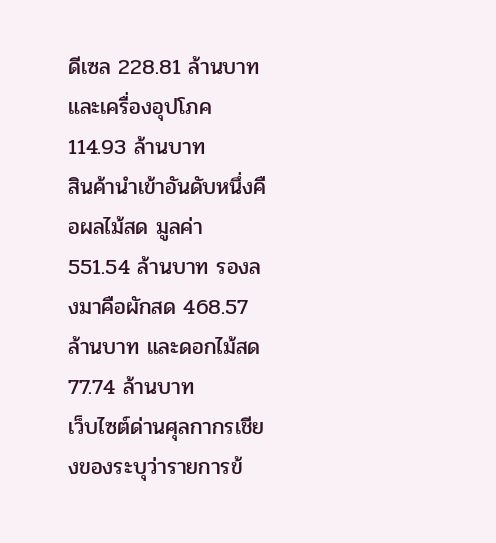ดีเซล 228.81 ล้านบาท และเครื่องอุปโภค 114.93 ล้านบาท
สินค้านำเข้าอันดับหนึ่งคือผลไม้สด มูลค่า 551.54 ล้านบาท รองลงมาคือผักสด 468.57 ล้านบาท และดอกไม้สด 77.74 ล้านบาท
เว็บไซต์ด่านศุลกากรเชียงของระบุว่ารายการข้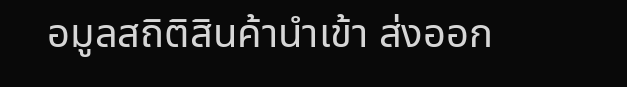อมูลสถิติสินค้านำเข้า ส่งออก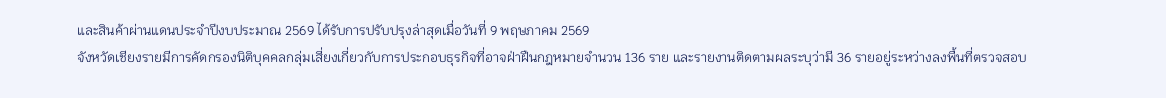และสินค้าผ่านแดนประจำปีงบประมาณ 2569 ได้รับการปรับปรุงล่าสุดเมื่อวันที่ 9 พฤษภาคม 2569
จังหวัดเชียงรายมีการคัดกรองนิติบุคคลกลุ่มเสี่ยงเกี่ยวกับการประกอบธุรกิจที่อาจฝ่าฝืนกฎหมายจำนวน 136 ราย และรายงานติดตามผลระบุว่ามี 36 รายอยู่ระหว่างลงพื้นที่ตรวจสอบ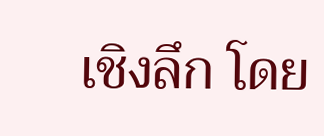เชิงลึก โดย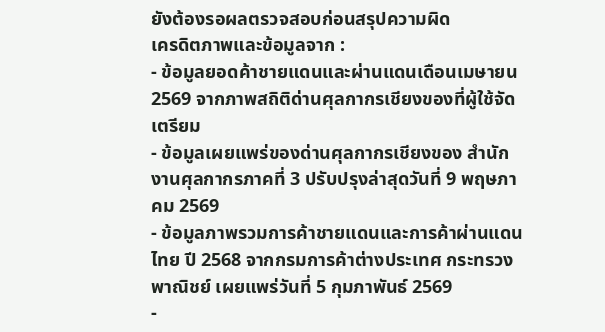ยังต้องรอผลตรวจสอบก่อนสรุปความผิด
เครดิตภาพและข้อมูลจาก :
- ข้อมูลยอดค้าชายแดนและผ่านแดนเดือนเมษายน 2569 จากภาพสถิติด่านศุลกากรเชียงของที่ผู้ใช้จัดเตรียม
- ข้อมูลเผยแพร่ของด่านศุลกากรเชียงของ สำนักงานศุลกากรภาคที่ 3 ปรับปรุงล่าสุดวันที่ 9 พฤษภาคม 2569
- ข้อมูลภาพรวมการค้าชายแดนและการค้าผ่านแดนไทย ปี 2568 จากกรมการค้าต่างประเทศ กระทรวงพาณิชย์ เผยแพร่วันที่ 5 กุมภาพันธ์ 2569
-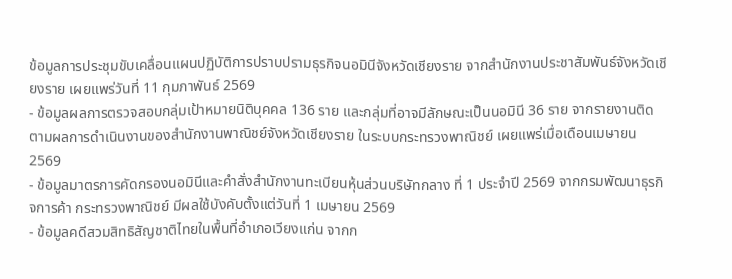ข้อมูลการประชุมขับเคลื่อนแผนปฏิบัติการปราบปรามธุรกิจนอมินีจังหวัดเชียงราย จากสำนักงานประชาสัมพันธ์จังหวัดเชียงราย เผยแพร่วันที่ 11 กุมภาพันธ์ 2569
- ข้อมูลผลการตรวจสอบกลุ่มเป้าหมายนิติบุคคล 136 ราย และกลุ่มที่อาจมีลักษณะเป็นนอมินี 36 ราย จากรายงานติดตามผลการดำเนินงานของสำนักงานพาณิชย์จังหวัดเชียงราย ในระบบกระทรวงพาณิชย์ เผยแพร่เมื่อเดือนเมษายน 2569
- ข้อมูลมาตรการคัดกรองนอมินีและคำสั่งสำนักงานทะเบียนหุ้นส่วนบริษัทกลาง ที่ 1 ประจำปี 2569 จากกรมพัฒนาธุรกิจการค้า กระทรวงพาณิชย์ มีผลใช้บังคับตั้งแต่วันที่ 1 เมษายน 2569
- ข้อมูลคดีสวมสิทธิสัญชาติไทยในพื้นที่อำเภอเวียงแก่น จากก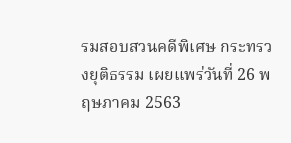รมสอบสวนคดีพิเศษ กระทรวงยุติธรรม เผยแพร่วันที่ 26 พฤษภาคม 2563